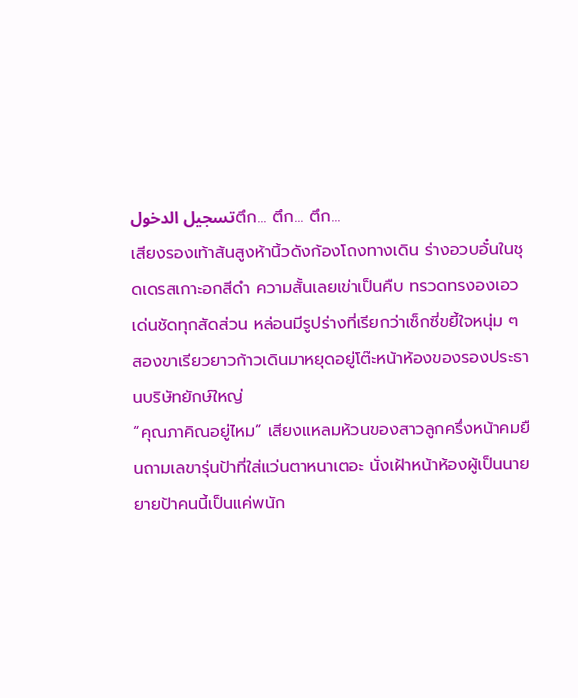تسجيل الدخولตึก... ตึก... ตึก...
เสียงรองเท้าส้นสูงห้านิ้วดังก้องโถงทางเดิน ร่างอวบอั๋นในชุดเดรสเกาะอกสีดำ ความสั้นเลยเข่าเป็นคืบ ทรวดทรงองเอวเด่นชัดทุกสัดส่วน หล่อนมีรูปร่างที่เรียกว่าเซ็กซี่ขยี้ใจหนุ่ม ๆ
สองขาเรียวยาวก้าวเดินมาหยุดอยู่โต๊ะหน้าห้องของรองประธานบริษัทยักษ์ใหญ่
“คุณภาคิณอยู่ไหม” เสียงแหลมห้วนของสาวลูกครึ่งหน้าคมยืนถามเลขารุ่นป้าที่ใส่แว่นตาหนาเตอะ นั่งเฝ้าหน้าห้องผู้เป็นนาย ยายป้าคนนี้เป็นแค่พนัก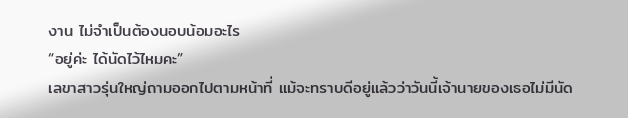งาน ไม่จำเป็นต้องนอบน้อมอะไร
“อยู่ค่ะ ได้นัดไว้ไหมคะ”
เลขาสาวรุ่นใหญ่ถามออกไปตามหน้าที่ แม้จะทราบดีอยู่แล้วว่าวันนี้เจ้านายของเธอไม่มีนัด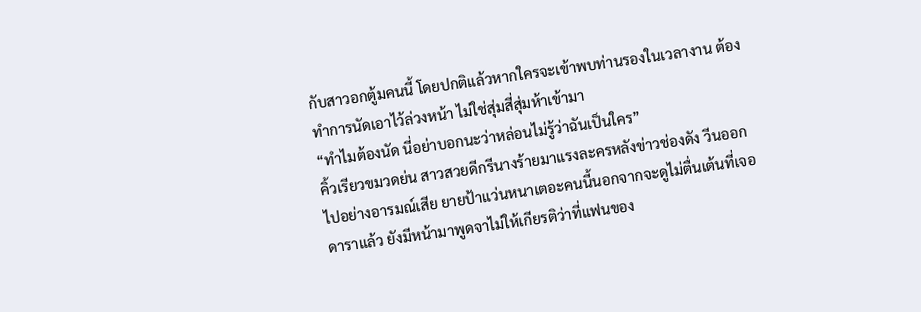กับสาวอกตู้มคนนี้ โดยปกติแล้วหากใครจะเข้าพบท่านรองในเวลางาน ต้องทำการนัดเอาไว้ล่วงหน้า ไม่ใช่สุ่มสี่สุ่มห้าเข้ามา
“ทำไมต้องนัด นี่อย่าบอกนะว่าหล่อนไม่รู้ว่าฉันเป็นใคร”
คิ้วเรียวขมวดย่น สาวสวยดีกรีนางร้ายมาแรงละครหลังข่าวช่องดัง วีนออกไปอย่างอารมณ์เสีย ยายป้าแว่นหนาเตอะคนนี้นอกจากจะดูไม่ตื่นเต้นที่เจอดาราแล้ว ยังมีหน้ามาพูดจาไม่ให้เกียรติว่าที่แฟนของ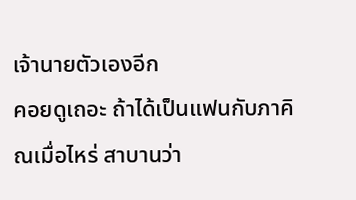เจ้านายตัวเองอีก
คอยดูเถอะ ถ้าได้เป็นแฟนกับภาคิณเมื่อไหร่ สาบานว่า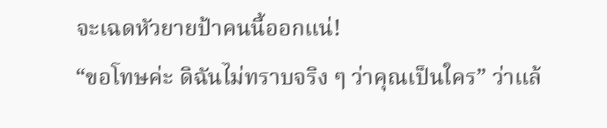จะเฉดหัวยายป้าคนนี้ออกแน่!
“ขอโทษค่ะ ดิฉันไม่ทราบจริง ๆ ว่าคุณเป็นใคร” ว่าแล้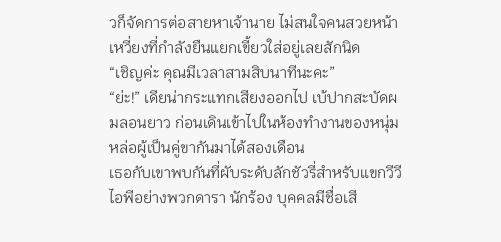วก็จัดการต่อสายหาเจ้านาย ไม่สนใจคนสวยหน้าเหวี่ยงที่กำลังยืนแยกเขี้ยวใส่อยู่เลยสักนิด
“เชิญค่ะ คุณมีเวลาสามสิบนาทีนะคะ”
“ย่ะ!” เดียน่ากระแทกเสียงออกไป เบ้ปากสะบัดผมลอนยาว ก่อนเดินเข้าไปในห้องทำงานของหนุ่มหล่อผู้เป็นคู่ขากันมาได้สองเดือน
เธอกับเขาพบกันที่ผับระดับลักชัวรี่สำหรับแขกวีวีไอพีอย่างพวกดารา นักร้อง บุคคลมีชื่อเสี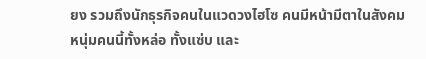ยง รวมถึงนักธุรกิจคนในแวดวงไฮโซ คนมีหน้ามีตาในสังคม
หนุ่มคนนี้ทั้งหล่อ ทั้งแซ่บ และ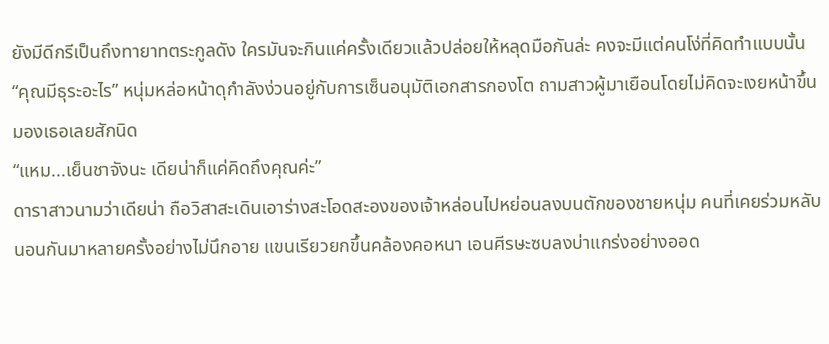ยังมีดีกรีเป็นถึงทายาทตระกูลดัง ใครมันจะกินแค่ครั้งเดียวแล้วปล่อยให้หลุดมือกันล่ะ คงจะมีแต่คนโง่ที่คิดทำแบบนั้น
“คุณมีธุระอะไร” หนุ่มหล่อหน้าดุกำลังง่วนอยู่กับการเซ็นอนุมัติเอกสารกองโต ถามสาวผู้มาเยือนโดยไม่คิดจะเงยหน้าขึ้นมองเธอเลยสักนิด
“แหม...เย็นชาจังนะ เดียน่าก็แค่คิดถึงคุณค่ะ”
ดาราสาวนามว่าเดียน่า ถือวิสาสะเดินเอาร่างสะโอดสะองของเจ้าหล่อนไปหย่อนลงบนตักของชายหนุ่ม คนที่เคยร่วมหลับนอนกันมาหลายครั้งอย่างไม่นึกอาย แขนเรียวยกขึ้นคล้องคอหนา เอนศีรษะซบลงบ่าแกร่งอย่างออด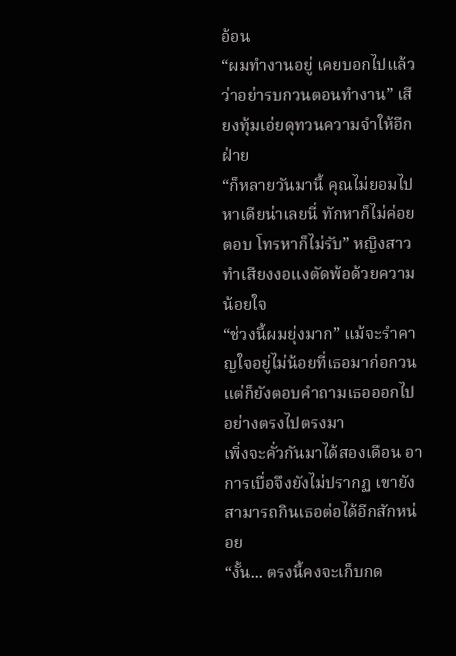อ้อน
“ผมทำงานอยู่ เคยบอกไปแล้วว่าอย่ารบกวนตอนทำงาน” เสียงทุ้มเอ่ยดุทวนความจำให้อีกฝ่าย
“ก็หลายวันมานี้ คุณไม่ยอมไปหาเดียน่าเลยนี่ ทักหาก็ไม่ค่อยตอบ โทรหาก็ไม่รับ” หญิงสาวทำเสียงงอแงตัดพ้อด้วยความน้อยใจ
“ช่วงนี้ผมยุ่งมาก” แม้จะรำคาญใจอยู่ไม่น้อยที่เธอมาก่อกวน แต่ก็ยังตอบคำถามเธอออกไปอย่างตรงไปตรงมา
เพิ่งจะคั่วกันมาได้สองเดือน อาการเบื่อจึงยังไม่ปรากฏ เขายังสามารถกินเธอต่อได้อีกสักหน่อย
“งั้น... ตรงนี้คงจะเก็บกด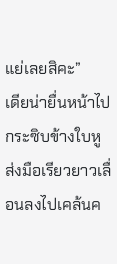แย่เลยสิคะ”
เดียน่ายื่นหน้าไปกระซิบข้างใบหู ส่งมือเรียวยาวเลื่อนลงไปเคล้นค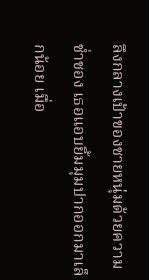ลึงกลางเป้าของชายหนุ่มด้วยความช่ำชอง เธอแอบยิ้มมุมปากออกมาเล็กน้อย เมื่อ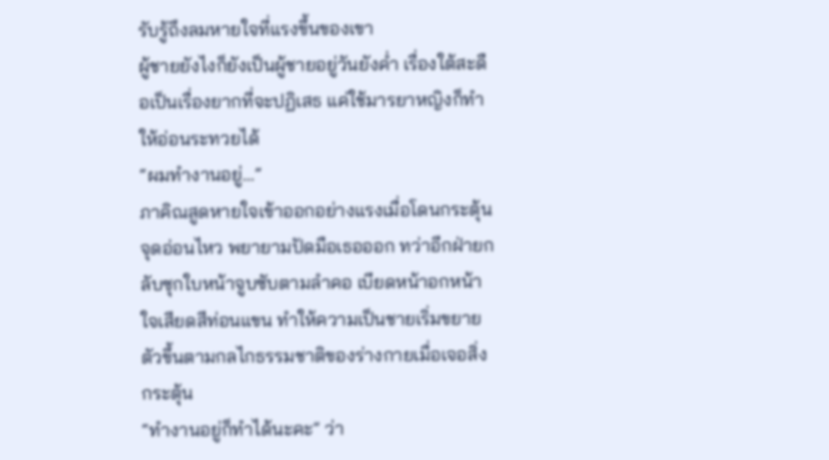รับรู้ถึงลมหายใจที่แรงขึ้นของเขา
ผู้ชายยังไงก็ยังเป็นผู้ชายอยู่วันยังค่ำ เรื่องใต้สะดือเป็นเรื่องยากที่จะปฏิเสธ แค่ใช้มารยาหญิงก็ทำให้อ่อนระทวยได้
“ผมทำงานอยู่...”
ภาคิณสูดหายใจเข้าออกอย่างแรงเมื่อโดนกระตุ้นจุดอ่อนไหว พยายามปัดมือเธอออก ทว่าอีกฝ่ายกลับซุกใบหน้าจูบซับตามลำคอ เบียดหน้าอกหน้าใจเสียดสีท่อนแขน ทำให้ความเป็นชายเริ่มขยายตัวขึ้นตามกลไกธรรมชาติของร่างกายเมื่อเจอสิ่งกระตุ้น
“ทำงานอยู่ก็ทำได้นะคะ” ว่า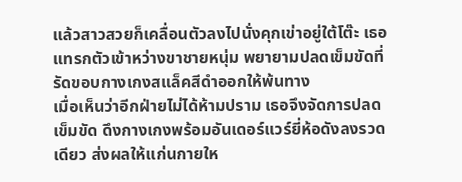แล้วสาวสวยก็เคลื่อนตัวลงไปนั่งคุกเข่าอยู่ใต้โต๊ะ เธอแทรกตัวเข้าหว่างขาชายหนุ่ม พยายามปลดเข็มขัดที่รัดขอบกางเกงสแล็คสีดำออกให้พ้นทาง
เมื่อเห็นว่าอีกฝ่ายไม่ได้ห้ามปราม เธอจึงจัดการปลดเข็มขัด ดึงกางเกงพร้อมอันเดอร์แวร์ยี่ห้อดังลงรวดเดียว ส่งผลให้แก่นกายให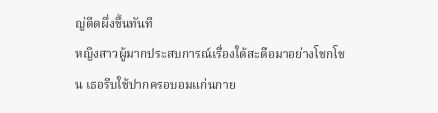ญ่ดีดผึ่งขึ้นทันที
หญิงสาวผู้มากประสบการณ์เรื่องใต้สะดือมาอย่างโชกโชน เธอรีบใช้ปากครอบอมแก่นกาย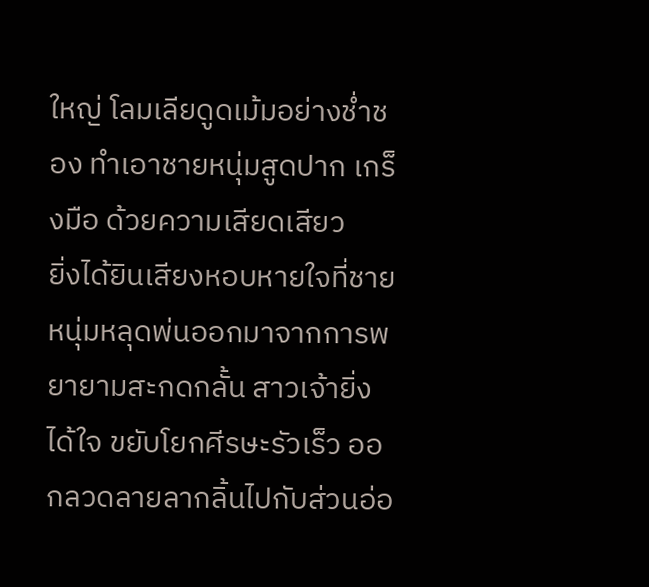ใหญ่ โลมเลียดูดเม้มอย่างช่ำชอง ทำเอาชายหนุ่มสูดปาก เกร็งมือ ด้วยความเสียดเสียว
ยิ่งได้ยินเสียงหอบหายใจที่ชายหนุ่มหลุดพ่นออกมาจากการพยายามสะกดกลั้น สาวเจ้ายิ่งได้ใจ ขยับโยกศีรษะรัวเร็ว ออกลวดลายลากลิ้นไปกับส่วนอ่อ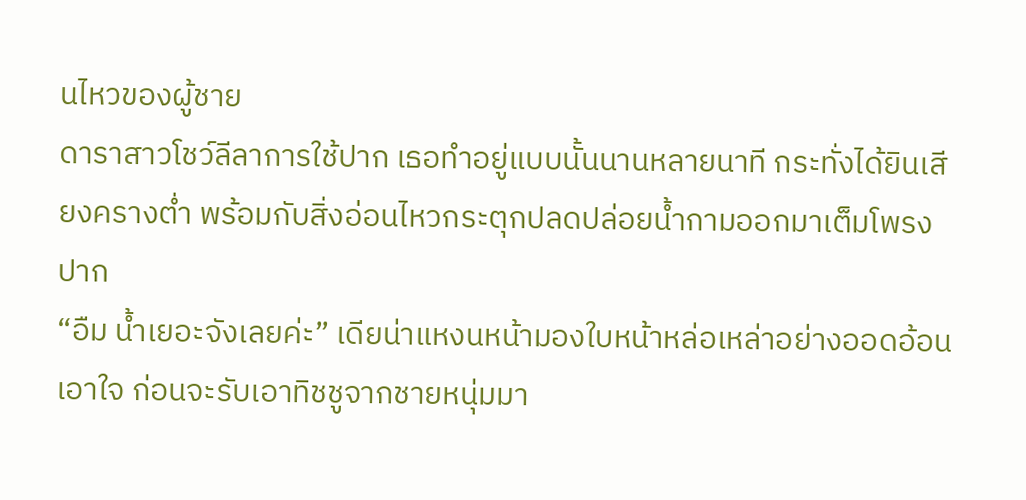นไหวของผู้ชาย
ดาราสาวโชว์ลีลาการใช้ปาก เธอทำอยู่แบบนั้นนานหลายนาที กระทั่งได้ยินเสียงครางต่ำ พร้อมกับสิ่งอ่อนไหวกระตุกปลดปล่อยน้ำกามออกมาเต็มโพรงปาก
“อืม น้ำเยอะจังเลยค่ะ” เดียน่าแหงนหน้ามองใบหน้าหล่อเหล่าอย่างออดอ้อนเอาใจ ก่อนจะรับเอาทิชชูจากชายหนุ่มมา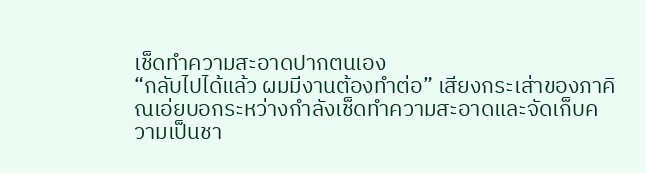เช็ดทำความสะอาดปากตนเอง
“กลับไปได้แล้ว ผมมีงานต้องทำต่อ” เสียงกระเส่าของภาคิณเอ่ยบอกระหว่างกำลังเช็ดทำความสะอาดและจัดเก็บความเป็นชา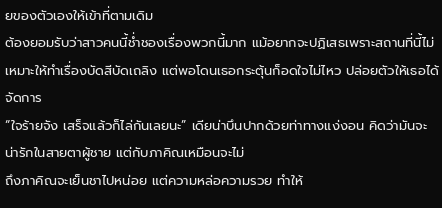ยของตัวเองให้เข้าที่ตามเดิม
ต้องยอมรับว่าสาวคนนี้ช่ำชองเรื่องพวกนี้มาก แม้อยากจะปฏิเสธเพราะสถานที่นี้ไม่เหมาะให้ทำเรื่องบัดสีบัดเถลิง แต่พอโดนเธอกระตุ้นก็อดใจไม่ไหว ปล่อยตัวให้เธอได้จัดการ
“ใจร้ายจัง เสร็จแล้วก็ไล่กันเลยนะ” เดียน่าบึนปากด้วยท่าทางแง่งอน คิดว่ามันจะน่ารักในสายตาผู้ชาย แต่กับภาคิณเหมือนจะไม่
ถึงภาคิณจะเย็นชาไปหน่อย แต่ความหล่อความรวย ทำให้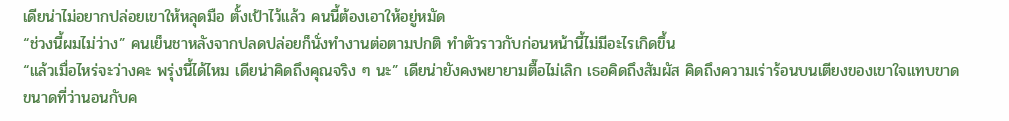เดียน่าไม่อยากปล่อยเขาให้หลุดมือ ตั้งเป้าไว้แล้ว คนนี้ต้องเอาให้อยู่หมัด
“ช่วงนี้ผมไม่ว่าง” คนเย็นชาหลังจากปลดปล่อยก็นั่งทำงานต่อตามปกติ ทำตัวราวกับก่อนหน้านี้ไม่มีอะไรเกิดขึ้น
“แล้วเมื่อไหร่จะว่างคะ พรุ่งนี้ได้ไหม เดียน่าคิดถึงคุณจริง ๆ นะ” เดียน่ายังคงพยายามตื๊อไม่เลิก เธอคิดถึงสัมผัส คิดถึงความเร่าร้อนบนเตียงของเขาใจแทบขาด ขนาดที่ว่านอนกับค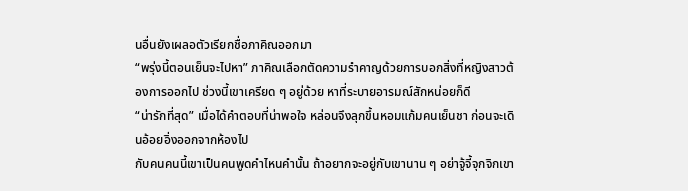นอื่นยังเผลอตัวเรียกชื่อภาคิณออกมา
“พรุ่งนี้ตอนเย็นจะไปหา” ภาคิณเลือกตัดความรำคาญด้วยการบอกสิ่งที่หญิงสาวต้องการออกไป ช่วงนี้เขาเครียด ๆ อยู่ด้วย หาที่ระบายอารมณ์สักหน่อยก็ดี
“น่ารักที่สุด” เมื่อได้คำตอบที่น่าพอใจ หล่อนจึงลุกขึ้นหอมแก้มคนเย็นชา ก่อนจะเดินอ้อยอิ่งออกจากห้องไป
กับคนคนนี้เขาเป็นคนพูดคำไหนคำนั้น ถ้าอยากจะอยู่กับเขานาน ๆ อย่าจู้จี้จุกจิกเขา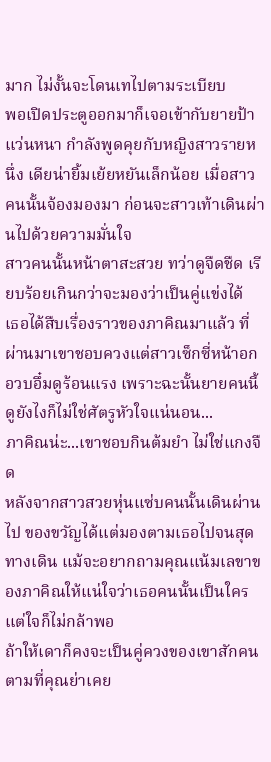มาก ไม่งั้นจะโดนเทไปตามระเบียบ
พอเปิดประตูออกมาก็เจอเข้ากับยายป้าแว่นหนา กำลังพูดคุยกับหญิงสาวรายหนึ่ง เดียน่ายิ้มเย้ยหยันเล็กน้อย เมื่อสาวคนนั้นจ้องมองมา ก่อนจะสาวเท้าเดินผ่านไปด้วยความมั่นใจ
สาวคนนั้นหน้าตาสะสวย ทว่าดูจืดชืด เรียบร้อยเกินกว่าจะมองว่าเป็นคู่แข่งได้
เธอได้สืบเรื่องราวของภาคิณมาแล้ว ที่ผ่านมาเขาชอบควงแต่สาวเซ็กซี่หน้าอกอวบอึ๋มดูร้อนแรง เพราะฉะนั้นยายคนนี้ดูยังไงก็ไม่ใช่ศัตรูหัวใจแน่นอน...
ภาคิณน่ะ...เขาชอบกินต้มยำ ไม่ใช่แกงจืด
หลังจากสาวสวยหุ่นแซ่บคนนั้นเดินผ่านไป ของขวัญได้แต่มองตามเธอไปจนสุดทางเดิน แม้จะอยากถามคุณแน้มเลขาของภาคิณให้แน่ใจว่าเธอคนนั้นเป็นใคร แต่ใจก็ไม่กล้าพอ
ถ้าให้เดาก็คงจะเป็นคู่ควงของเขาสักคนตามที่คุณย่าเคย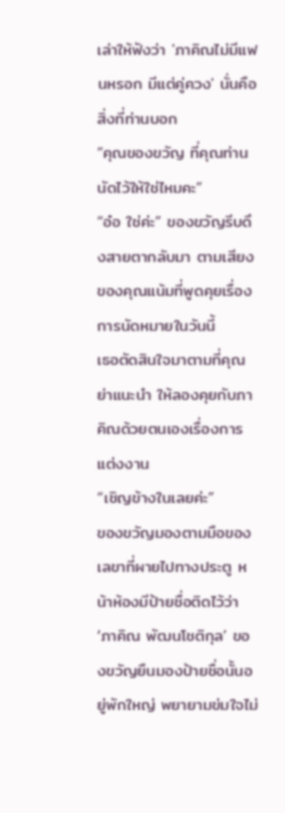เล่าให้ฟังว่า 'ภาคิณไม่มีแฟนหรอก มีแต่คู่ควง' นั่นคือสิ่งที่ท่านบอก
“คุณของขวัญ ที่คุณท่านนัดไว้ให้ใช่ไหมคะ”
“อ๋อ ใช่ค่ะ” ของขวัญรีบดึงสายตากลับมา ตามเสียงของคุณแน้มที่พูดคุยเรื่องการนัดหมายในวันนี้
เธอตัดสินใจมาตามที่คุณย่าแนะนำ ให้ลองคุยกับภาคิณด้วยตนเองเรื่องการแต่งงาน
“เชิญข้างในเลยค่ะ”
ของขวัญมองตามมือของเลขาที่ผายไปทางประตู หน้าห้องมีป้ายชื่อติดไว้ว่า ‘ภาคิณ พัฒนโชติกุล’ ของขวัญยืนมองป้ายชื่อนั้นอยู่พักใหญ่ พยายามข่มใจไม่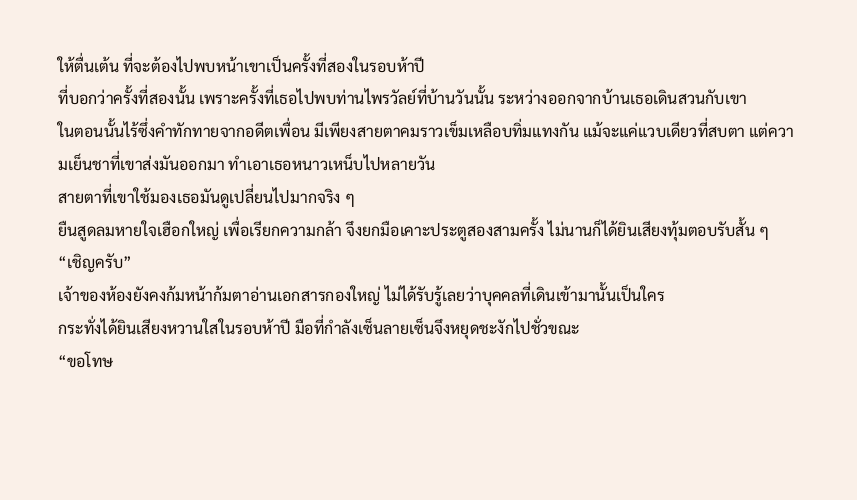ให้ตื่นเต้น ที่จะต้องไปพบหน้าเขาเป็นครั้งที่สองในรอบห้าปี
ที่บอกว่าครั้งที่สองนั้น เพราะครั้งที่เธอไปพบท่านไพรวัลย์ที่บ้านวันนั้น ระหว่างออกจากบ้านเธอเดินสวนกับเขา
ในตอนนั้นไร้ซึ่งคำทักทายจากอดีตเพื่อน มีเพียงสายตาคมราวเข็มเหลือบทิ่มแทงกัน แม้จะแค่แวบเดียวที่สบตา แต่ความเย็นชาที่เขาส่งมันออกมา ทำเอาเธอหนาวเหน็บไปหลายวัน
สายตาที่เขาใช้มองเธอมันดูเปลี่ยนไปมากจริง ๆ
ยืนสูดลมหายใจเฮือกใหญ่ เพื่อเรียกความกล้า จึงยกมือเคาะประตูสองสามครั้ง ไม่นานก็ได้ยินเสียงทุ้มตอบรับสั้น ๆ
“เชิญครับ”
เจ้าของห้องยังคงก้มหน้าก้มตาอ่านเอกสารกองใหญ่ ไม่ได้รับรู้เลยว่าบุคคลที่เดินเข้ามานั้นเป็นใคร
กระทั่งได้ยินเสียงหวานใสในรอบห้าปี มือที่กำลังเซ็นลายเซ็นจึงหยุดชะงักไปชั่วขณะ
“ขอโทษ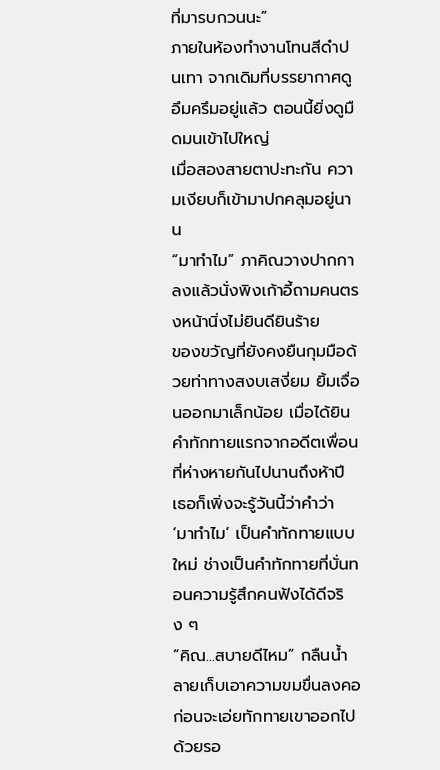ที่มารบกวนนะ”
ภายในห้องทำงานโทนสีดำปนเทา จากเดิมที่บรรยากาศดูอึมครึมอยู่แล้ว ตอนนี้ยิ่งดูมืดมนเข้าไปใหญ่
เมื่อสองสายตาปะทะกัน ความเงียบก็เข้ามาปกคลุมอยู่นาน
“มาทำไม” ภาคิณวางปากกาลงแล้วนั่งพิงเก้าอี้ถามคนตรงหน้านิ่งไม่ยินดียินร้าย
ของขวัญที่ยังคงยืนกุมมือด้วยท่าทางสงบเสงี่ยม ยิ้มเจื่อนออกมาเล็กน้อย เมื่อได้ยินคำทักทายแรกจากอดีตเพื่อนที่ห่างหายกันไปนานถึงห้าปี
เธอก็เพิ่งจะรู้วันนี้ว่าคำว่า ‘มาทำไม’ เป็นคำทักทายแบบใหม่ ช่างเป็นคำทักทายที่บั่นทอนความรู้สึกคนฟังได้ดีจริง ๆ
“คิณ...สบายดีไหม” กลืนน้ำลายเก็บเอาความขมขื่นลงคอ ก่อนจะเอ่ยทักทายเขาออกไปด้วยรอ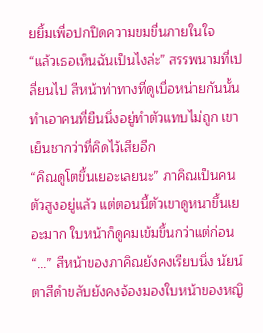ยยิ้มเพื่อปกปิดความขมขื่นภายในใจ
“แล้วเธอเห็นฉันเป็นไงล่ะ” สรรพนามที่เปลี่ยนไป สีหน้าท่าทางที่ดูเบื่อหน่ายกันนั้น ทำเอาคนที่ยืนนิ่งอยู่ทำตัวแทบไม่ถูก เขาเย็นชากว่าที่คิดไว้เสียอีก
“คิณดูโตขึ้นเยอะเลยนะ” ภาคิณเป็นคนตัวสูงอยู่แล้ว แต่ตอนนี้ตัวเขาดูหนาขึ้นเยอะมาก ใบหน้าก็ดูคมเข้มขึ้นกว่าแต่ก่อน
“...” สีหน้าของภาคิณยังคงเรียบนิ่ง นัยน์ตาสีดำขลับยังคงจ้องมองใบหน้าของหญิ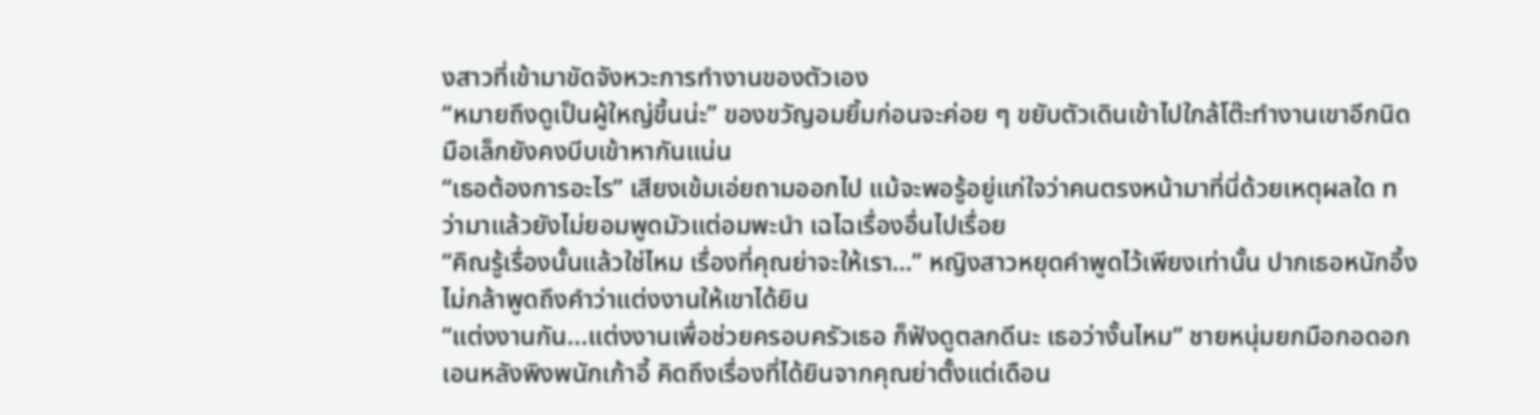งสาวที่เข้ามาขัดจังหวะการทำงานของตัวเอง
“หมายถึงดูเป็นผู้ใหญ่ขึ้นน่ะ” ของขวัญอมยิ้มก่อนจะค่อย ๆ ขยับตัวเดินเข้าไปใกล้โต๊ะทำงานเขาอีกนิด มือเล็กยังคงบีบเข้าหากันแน่น
“เธอต้องการอะไร” เสียงเข้มเอ่ยถามออกไป แม้จะพอรู้อยู่แก่ใจว่าคนตรงหน้ามาที่นี่ด้วยเหตุผลใด ทว่ามาแล้วยังไม่ยอมพูดมัวแต่อมพะนำ เฉไฉเรื่องอื่นไปเรื่อย
“คิณรู้เรื่องนั้นแล้วใช่ไหม เรื่องที่คุณย่าจะให้เรา…” หญิงสาวหยุดคำพูดไว้เพียงเท่านั้น ปากเธอหนักอึ้งไม่กล้าพูดถึงคำว่าแต่งงานให้เขาได้ยิน
“แต่งงานกัน...แต่งงานเพื่อช่วยครอบครัวเธอ ก็ฟังดูตลกดีนะ เธอว่างั้นไหม” ชายหนุ่มยกมือกอดอกเอนหลังพิงพนักเก้าอี้ คิดถึงเรื่องที่ได้ยินจากคุณย่าตั้งแต่เดือน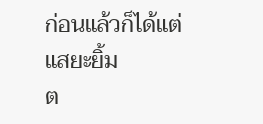ก่อนแล้วก็ได้แต่แสยะยิ้ม
ต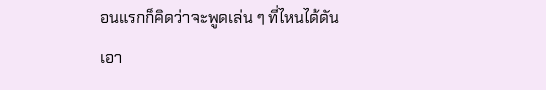อนแรกก็คิดว่าจะพูดเล่น ๆ ที่ไหนได้ดันเอา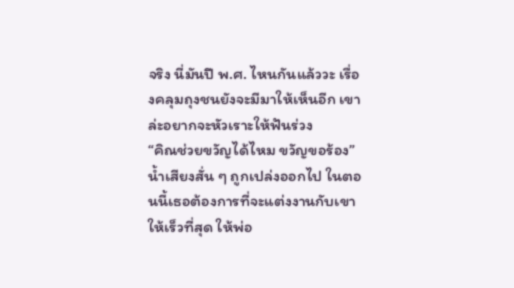จริง นี่มันปี พ.ศ. ไหนกันแล้ววะ เรื่องคลุมถุงชนยังจะมีมาให้เห็นอีก เขาล่ะอยากจะหัวเราะให้ฟันร่วง
“คิณช่วยขวัญได้ไหม ขวัญขอร้อง”
น้ำเสียงสั่น ๆ ถูกเปล่งออกไป ในตอนนี้เธอต้องการที่จะแต่งงานกับเขาให้เร็วที่สุด ให้พ่อ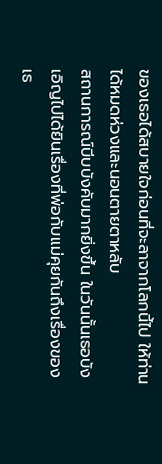ของเธอได้สบายใจก่อนที่จะลาจากโลกนี้ไป ให้ท่านได้หมดห่วงและนอนตายตาหลับ
สถานการณ์บีบบังคับมากยิ่งขึ้น ในวันนั้นเธอบังเอิญไปได้ยินเรื่องที่พ่อกับแม่คุยกันถึงเรื่องของเธ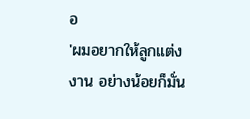อ
'ผมอยากให้ลูกแต่งงาน อย่างน้อยก็มั่น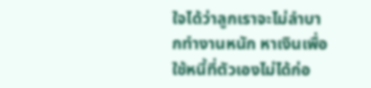ใจได้ว่าลูกเราจะไม่ลำบากทำงานหนัก หาเงินเพื่อใช้หนี้ที่ตัวเองไม่ได้ก่อ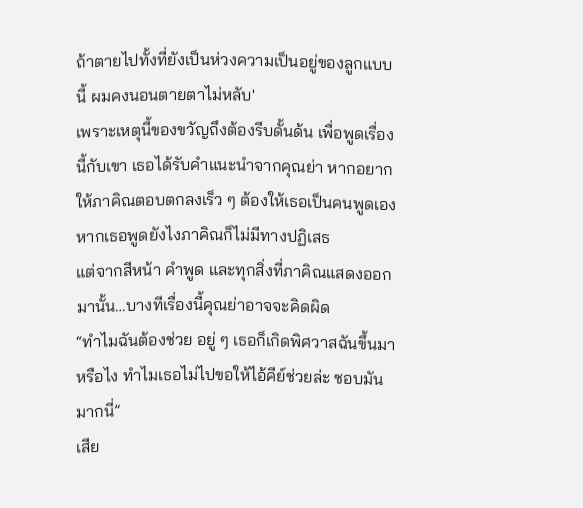ถ้าตายไปทั้งที่ยังเป็นห่วงความเป็นอยู่ของลูกแบบนี้ ผมคงนอนตายตาไม่หลับ'
เพราะเหตุนี้ของขวัญถึงต้องรีบดั้นด้น เพื่อพูดเรื่องนี้กับเขา เธอได้รับคำแนะนำจากคุณย่า หากอยากให้ภาคิณตอบตกลงเร็ว ๆ ต้องให้เธอเป็นคนพูดเอง หากเธอพูดยังไงภาคิณก็ไม่มีทางปฏิเสธ
แต่จากสีหน้า คำพูด และทุกสิ่งที่ภาคิณแสดงออกมานั้น…บางทีเรื่องนี้คุณย่าอาจจะคิดผิด
“ทำไมฉันต้องช่วย อยู่ ๆ เธอก็เกิดพิศวาสฉันขึ้นมาหรือไง ทำไมเธอไม่ไปขอให้ไอ้คีย์ช่วยล่ะ ชอบมันมากนี่”
เสีย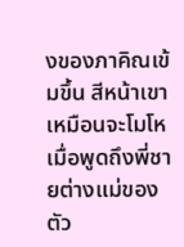งของภาคิณเข้มขึ้น สีหน้าเขาเหมือนจะโมโห เมื่อพูดถึงพี่ชายต่างแม่ของตัว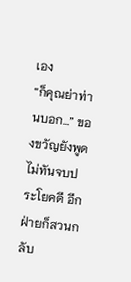เอง
“ก็คุณย่าท่านบอก…” ของขวัญยังพูดไม่ทันจบประโยคดี อีกฝ่ายก็สวนกลับ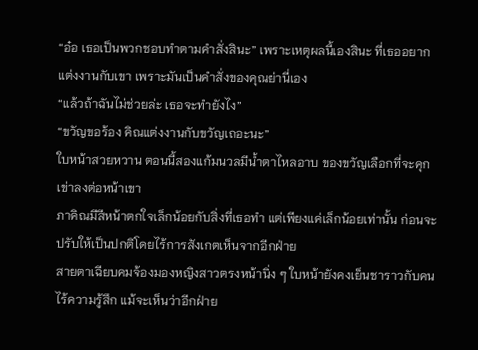“อ๋อ เธอเป็นพวกชอบทำตามคำสั่งสินะ” เพราะเหตุผลนี้เองสินะ ที่เธออยากแต่งงานกับเขา เพราะมันเป็นคำสั่งของคุณย่านี่เอง
“แล้วถ้าฉันไม่ช่วยล่ะ เธอจะทำยังไง”
“ขวัญขอร้อง คิณแต่งงานกับขวัญเถอะนะ”
ใบหน้าสวยหวาน ตอนนี้สองแก้มนวลมีน้ำตาไหลอาบ ของขวัญเลือกที่จะคุกเข่าลงต่อหน้าเขา
ภาคิณมีสีหน้าตกใจเล็กน้อยกับสิ่งที่เธอทำ แต่เพียงแค่เล็กน้อยเท่านั้น ก่อนจะปรับให้เป็นปกติโดยไร้การสังเกตเห็นจากอีกฝ่าย
สายตาเฉียบคมจ้องมองหญิงสาวตรงหน้านิ่ง ๆ ใบหน้ายังคงเย็นชาราวกับคนไร้ความรู้สึก แม้จะเห็นว่าอีกฝ่าย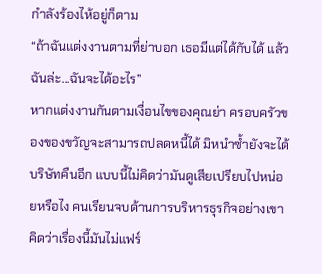กำลังร้องไห้อยู่ก็ตาม
“ถ้าฉันแต่งงานตามที่ย่าบอก เธอมีแต่ได้กับได้ แล้วฉันล่ะ...ฉันจะได้อะไร”
หากแต่งงานกันตามเงื่อนไขของคุณย่า ครอบครัวของของขวัญจะสามารถปลดหนี้ได้ มิหนำซ้ำยังจะได้บริษัทคืนอีก แบบนี้ไม่คิดว่ามันดูเสียเปรียบไปหน่อยหรือไง คนเรียนจบด้านการบริหารธุรกิจอย่างเขาคิดว่าเรื่องนี้มันไม่แฟร์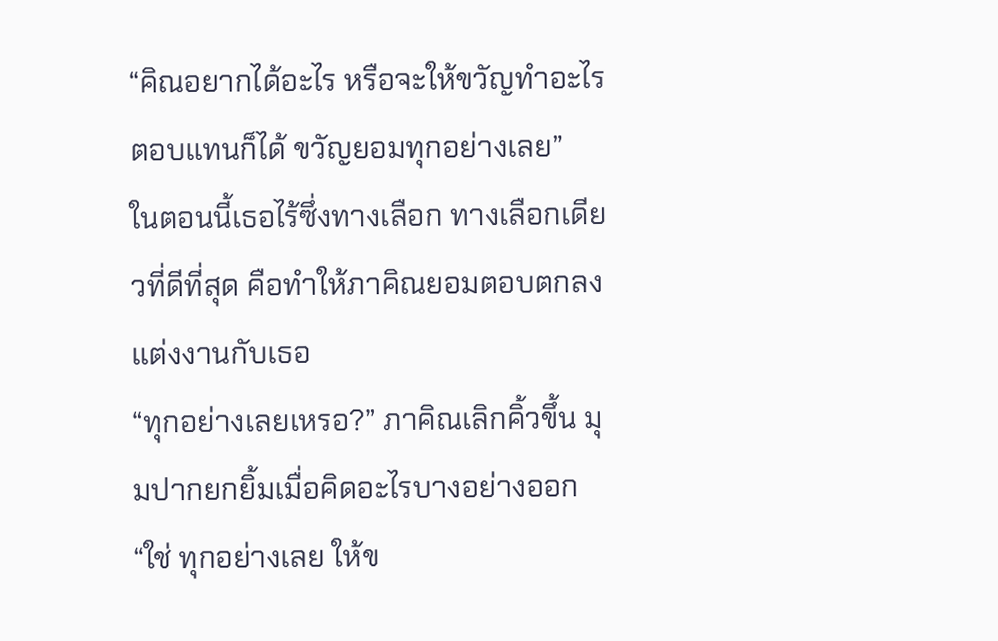“คิณอยากได้อะไร หรือจะให้ขวัญทำอะไรตอบแทนก็ได้ ขวัญยอมทุกอย่างเลย”
ในตอนนี้เธอไร้ซึ่งทางเลือก ทางเลือกเดียวที่ดีที่สุด คือทำให้ภาคิณยอมตอบตกลงแต่งงานกับเธอ
“ทุกอย่างเลยเหรอ?” ภาคิณเลิกคิ้วขึ้น มุมปากยกยิ้มเมื่อคิดอะไรบางอย่างออก
“ใช่ ทุกอย่างเลย ให้ข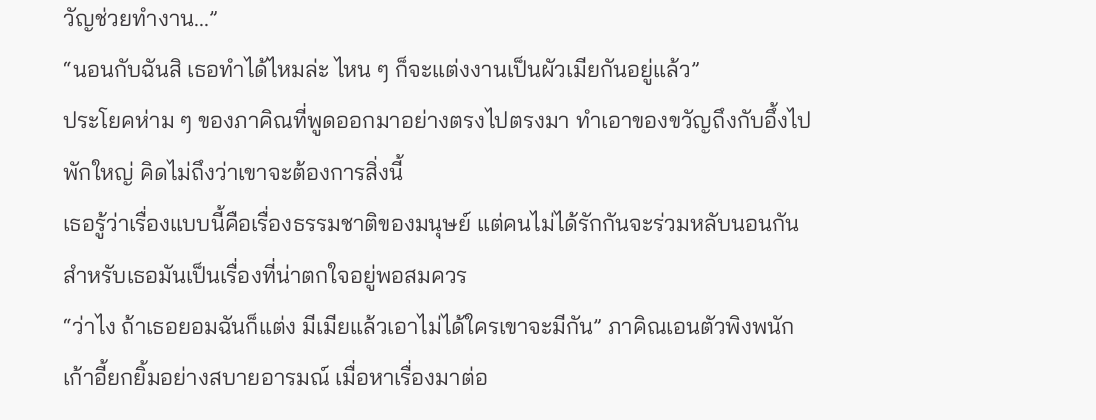วัญช่วยทำงาน...”
“นอนกับฉันสิ เธอทำได้ไหมล่ะ ไหน ๆ ก็จะแต่งงานเป็นผัวเมียกันอยู่แล้ว”
ประโยคห่าม ๆ ของภาคิณที่พูดออกมาอย่างตรงไปตรงมา ทำเอาของขวัญถึงกับอึ้งไปพักใหญ่ คิดไม่ถึงว่าเขาจะต้องการสิ่งนี้
เธอรู้ว่าเรื่องแบบนี้คือเรื่องธรรมชาติของมนุษย์ แต่คนไม่ได้รักกันจะร่วมหลับนอนกัน สำหรับเธอมันเป็นเรื่องที่น่าตกใจอยู่พอสมควร
“ว่าไง ถ้าเธอยอมฉันก็แต่ง มีเมียแล้วเอาไม่ได้ใครเขาจะมีกัน” ภาคิณเอนตัวพิงพนักเก้าอี้ยกยิ้มอย่างสบายอารมณ์ เมื่อหาเรื่องมาต่อ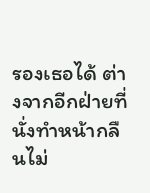รองเธอได้ ต่างจากอีกฝ่ายที่นั่งทำหน้ากลืนไม่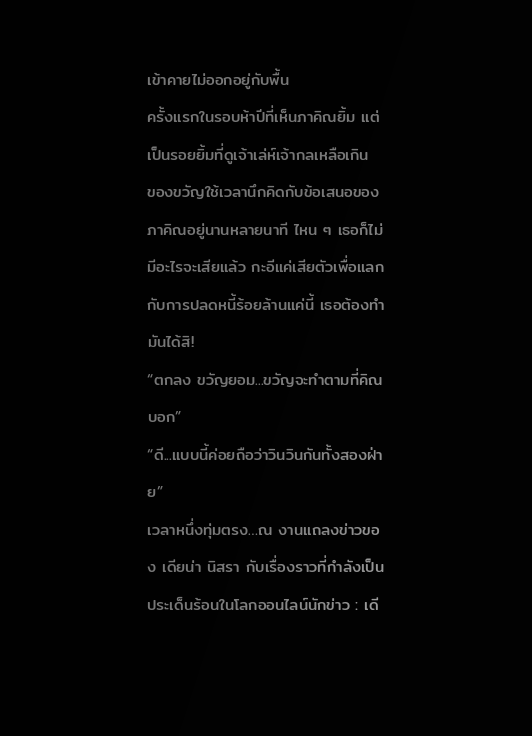เข้าคายไม่ออกอยู่กับพื้น
ครั้งแรกในรอบห้าปีที่เห็นภาคิณยิ้ม แต่เป็นรอยยิ้มที่ดูเจ้าเล่ห์เจ้ากลเหลือเกิน
ของขวัญใช้เวลานึกคิดกับข้อเสนอของภาคิณอยู่นานหลายนาที ไหน ๆ เธอก็ไม่มีอะไรจะเสียแล้ว กะอีแค่เสียตัวเพื่อแลกกับการปลดหนี้ร้อยล้านแค่นี้ เธอต้องทำมันได้สิ!
“ตกลง ขวัญยอม...ขวัญจะทำตามที่คิณบอก”
“ดี...แบบนี้ค่อยถือว่าวินวินกันทั้งสองฝ่าย”
เวลาหนึ่งทุ่มตรง…ณ งานแถลงข่าวของ เดียน่า นิสรา กับเรื่องราวที่กำลังเป็นประเด็นร้อนในโลกออนไลน์นักข่าว : เดี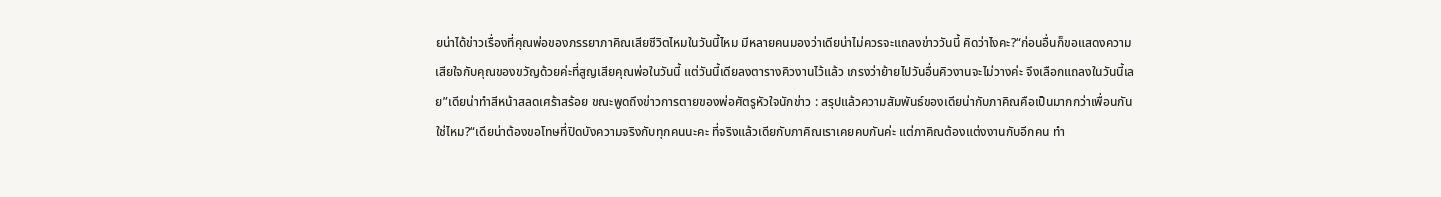ยน่าได้ข่าวเรื่องที่คุณพ่อของภรรยาภาคิณเสียชีวิตไหมในวันนี้ไหม มีหลายคนมองว่าเดียน่าไม่ควรจะแถลงข่าววันนี้ คิดว่าไงคะ?“ก่อนอื่นก็ขอแสดงความเสียใจกับคุณของขวัญด้วยค่ะที่สูญเสียคุณพ่อในวันนี้ แต่วันนี้เดียลงตารางคิวงานไว้แล้ว เกรงว่าย้ายไปวันอื่นคิวงานจะไม่วางค่ะ จึงเลือกแถลงในวันนี้เลย”เดียน่าทำสีหน้าสลดเศร้าสร้อย ขณะพูดถึงข่าวการตายของพ่อศัตรูหัวใจนักข่าว : สรุปแล้วความสัมพันธ์ของเดียน่ากับภาคิณคือเป็นมากกว่าเพื่อนกันใช่ไหม?“เดียน่าต้องขอโทษที่ปิดบังความจริงกับทุกคนนะคะ ที่จริงแล้วเดียกับภาคิณเราเคยคบกันค่ะ แต่ภาคิณต้องแต่งงานกับอีกคน ทำ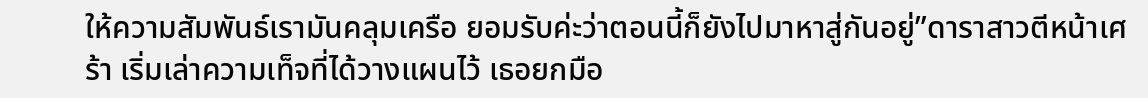ให้ความสัมพันธ์เรามันคลุมเครือ ยอมรับค่ะว่าตอนนี้ก็ยังไปมาหาสู่กันอยู่”ดาราสาวตีหน้าเศร้า เริ่มเล่าความเท็จที่ได้วางแผนไว้ เธอยกมือ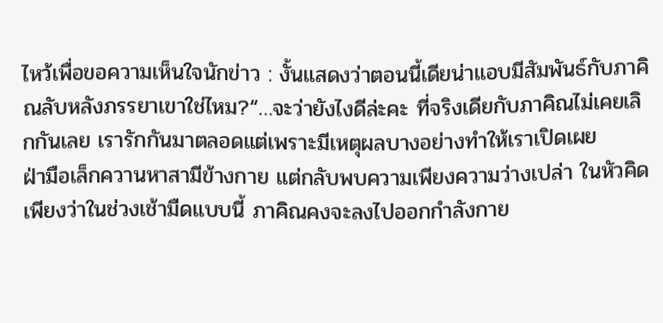ไหว้เพื่อขอความเห็นใจนักข่าว : งั้นแสดงว่าตอนนี้เดียน่าแอบมีสัมพันธ์กับภาคิณลับหลังภรรยาเขาใช่ไหม?“…จะว่ายังไงดีล่ะคะ ที่จริงเดียกับภาคิณไม่เคยเลิกกันเลย เรารักกันมาตลอดแต่เพราะมีเหตุผลบางอย่างทำให้เราเปิดเผย
ฝ่ามือเล็กควานหาสามีข้างกาย แต่กลับพบความเพียงความว่างเปล่า ในหัวคิดเพียงว่าในช่วงเช้ามืดแบบนี้ ภาคิณคงจะลงไปออกกำลังกาย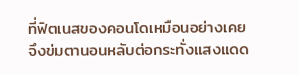ที่ฟิตเนสของคอนโดเหมือนอย่างเคย จึงข่มตานอนหลับต่อกระทั่งแสงแดด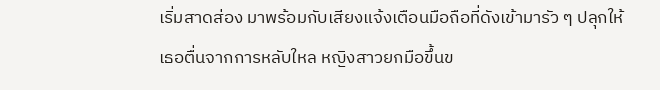เริ่มสาดส่อง มาพร้อมกับเสียงแจ้งเตือนมือถือที่ดังเข้ามารัว ๆ ปลุกให้เธอตื่นจากการหลับใหล หญิงสาวยกมือขึ้นข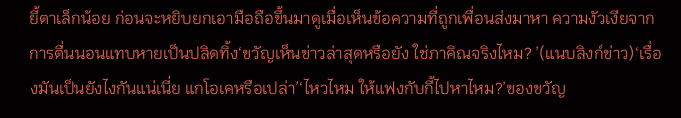ยี้ตาเล็กน้อย ก่อนจะหยิบยกเอามือถือขึ้นมาดูเมื่อเห็นข้อความที่ถูกเพื่อนส่งมาหา ความงัวเงียจากการตื่นนอนแทบหายเป็นปลิดทิ้ง‘ขวัญเห็นข่าวล่าสุดหรือยัง ใช่ภาคิณจริงไหม? ’(แนบลิงก์ข่าว)‘เรื่องมันเป็นยังไงกันแน่เนี่ย แกโอเคหรือเปล่า’‘ไหวไหม ให้แฟงกับกี้ไปหาไหม?’ของขวัญ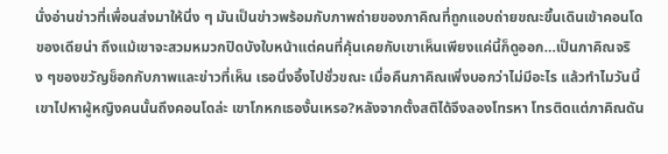นั่งอ่านข่าวที่เพื่อนส่งมาให้นิ่ง ๆ มันเป็นข่าวพร้อมกับภาพถ่ายของภาคิณที่ถูกแอบถ่ายขณะขึ้นเดินเข้าคอนโดของเดียน่า ถึงแม้เขาจะสวมหมวกปิดบังใบหน้าแต่คนที่คุ้นเคยกับเขาเห็นเพียงแค่นี้ก็ดูออก…เป็นภาคิณจริง ๆของขวัญช็อกกับภาพและข่าวที่เห็น เธอนิ่งอึ้งไปชั่วขณะ เมื่อคืนภาคิณเพิ่งบอกว่าไม่มีอะไร แล้วทำไมวันนี้เขาไปหาผู้หญิงคนนั้นถึงคอนโดล่ะ เขาโกหกเธองั้นเหรอ?หลังจากตั้งสติได้จึงลองโทรหา โทรติดแต่ภาคิณดัน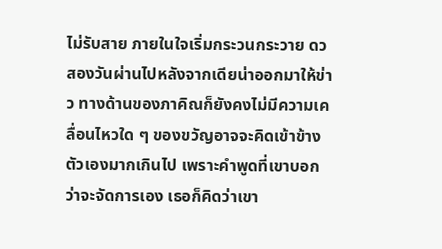ไม่รับสาย ภายในใจเริ่มกระวนกระวาย ดว
สองวันผ่านไปหลังจากเดียน่าออกมาให้ข่าว ทางด้านของภาคิณก็ยังคงไม่มีความเคลื่อนไหวใด ๆ ของขวัญอาจจะคิดเข้าข้างตัวเองมากเกินไป เพราะคำพูดที่เขาบอกว่าจะจัดการเอง เธอก็คิดว่าเขา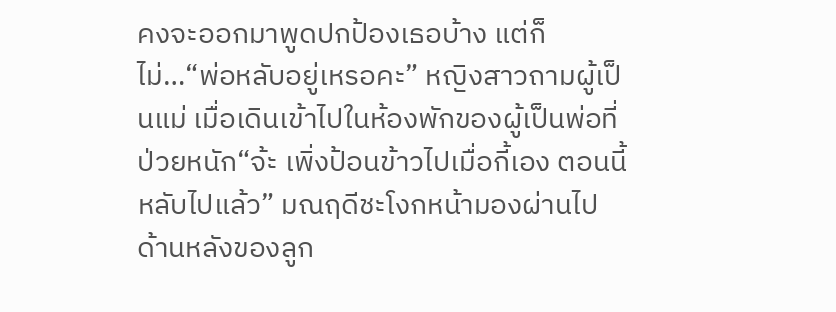คงจะออกมาพูดปกป้องเธอบ้าง แต่ก็ไม่…“พ่อหลับอยู่เหรอคะ” หญิงสาวถามผู้เป็นแม่ เมื่อเดินเข้าไปในห้องพักของผู้เป็นพ่อที่ป่วยหนัก“จ้ะ เพิ่งป้อนข้าวไปเมื่อกี้เอง ตอนนี้หลับไปแล้ว” มณฤดีชะโงกหน้ามองผ่านไปด้านหลังของลูก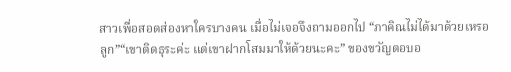สาวเพื่อสอดส่องหาใครบางคน เมื่อไม่เจอจึงถามออกไป “ภาคิณไม่ได้มาด้วยเหรอลูก”“เขาติดธุระค่ะ แต่เขาฝากโสมมาให้ด้วยนะคะ” ของขวัญตอบอ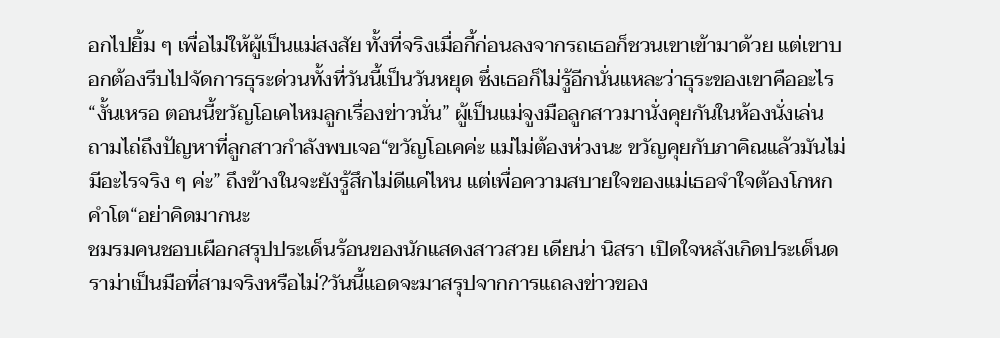อกไปยิ้ม ๆ เพื่อไม่ให้ผู้เป็นแม่สงสัย ทั้งที่จริงเมื่อกี้ก่อนลงจากรถเธอก็ชวนเขาเข้ามาด้วย แต่เขาบอกต้องรีบไปจัดการธุระด่วนทั้งที่วันนี้เป็นวันหยุด ซึ่งเธอก็ไม่รู้อีกนั่นแหละว่าธุระของเขาคืออะไร“งั้นเหรอ ตอนนี้ขวัญโอเคไหมลูกเรื่องข่าวนั่น” ผู้เป็นแม่จูงมือลูกสาวมานั่งคุยกันในห้องนั่งเล่น ถามไถ่ถึงปัญหาที่ลูกสาวกำลังพบเจอ“ขวัญโอเคค่ะ แม่ไม่ต้องห่วงนะ ขวัญคุยกับภาคิณแล้วมันไม่มีอะไรจริง ๆ ค่ะ” ถึงข้างในจะยังรู้สึกไม่ดีแค่ไหน แต่เพื่อความสบายใจของแม่เธอจำใจต้องโกหกคำโต“อย่าคิดมากนะ
ชมรมคนชอบเผือกสรุปประเด็นร้อนของนักแสดงสาวสวย เดียน่า นิสรา เปิดใจหลังเกิดประเด็นดราม่าเป็นมือที่สามจริงหรือไม่?วันนี้แอดจะมาสรุปจากการแถลงข่าวของ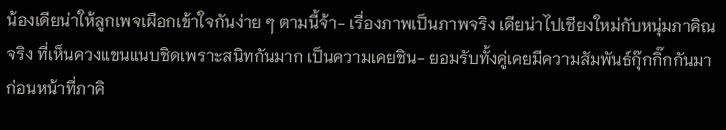น้องเดียน่าให้ลูกเพจเผือกเข้าใจกันง่าย ๆ ตามนี้จ้า- เรื่องภาพเป็นภาพจริง เดียน่าไปเชียงใหม่กับหนุ่มภาคิณจริง ที่เห็นควงแขนแนบชิดเพราะสนิทกันมาก เป็นความเคยชิน- ยอมรับทั้งคู่เคยมีความสัมพันธ์กุ๊กกิ๊กกันมาก่อนหน้าที่ภาคิ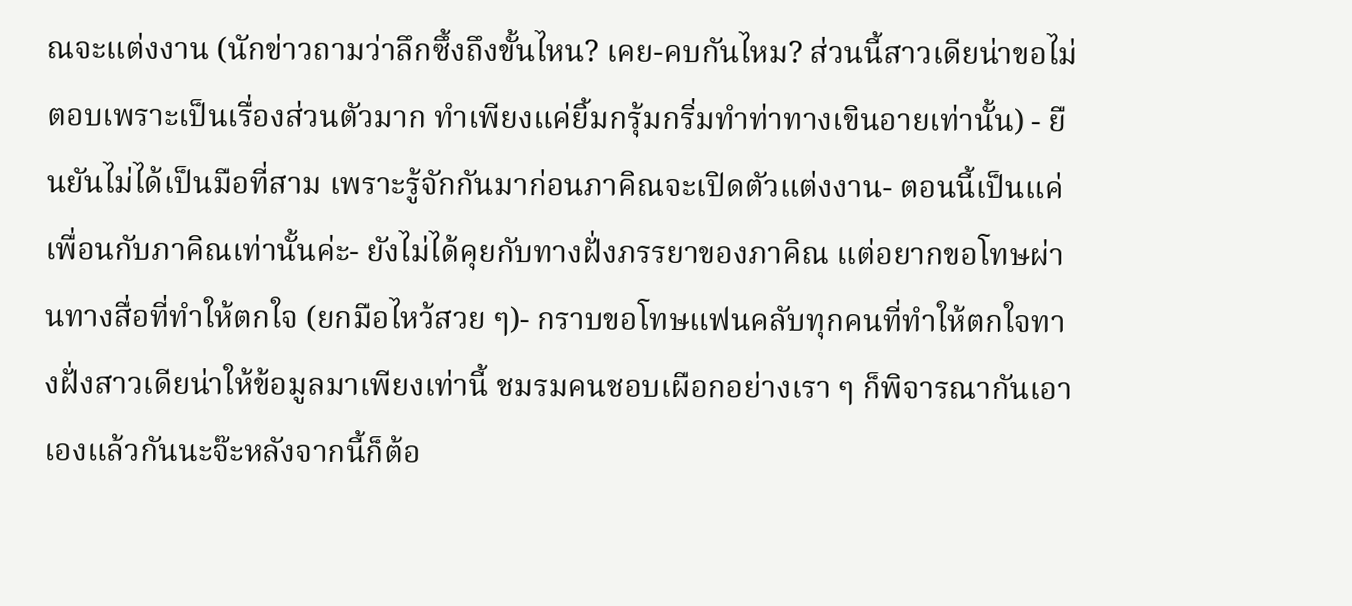ณจะแต่งงาน (นักข่าวถามว่าลึกซึ้งถึงขั้นไหน? เคย-คบกันไหม? ส่วนนี้สาวเดียน่าขอไม่ตอบเพราะเป็นเรื่องส่วนตัวมาก ทำเพียงแค่ยิ้มกรุ้มกริ่มทำท่าทางเขินอายเท่านั้น) - ยืนยันไม่ได้เป็นมือที่สาม เพราะรู้จักกันมาก่อนภาคิณจะเปิดตัวแต่งงาน- ตอนนี้เป็นแค่เพื่อนกับภาคิณเท่านั้นค่ะ- ยังไม่ได้คุยกับทางฝั่งภรรยาของภาคิณ แต่อยากขอโทษผ่านทางสื่อที่ทำให้ตกใจ (ยกมือไหว้สวย ๆ)- กราบขอโทษแฟนคลับทุกคนที่ทำให้ตกใจทางฝั่งสาวเดียน่าให้ข้อมูลมาเพียงเท่านี้ ชมรมคนชอบเผือกอย่างเรา ๆ ก็พิจารณากันเอาเองแล้วกันนะจ๊ะหลังจากนี้ก็ต้อ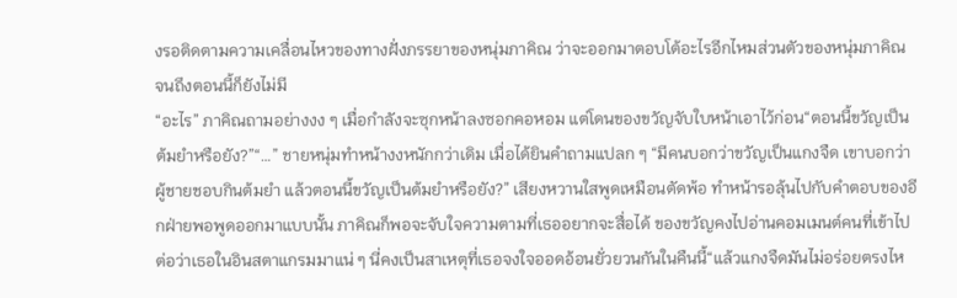งรอติดตามความเคลื่อนไหวของทางฝั่งภรรยาของหนุ่มภาคิณ ว่าจะออกมาตอบโต้อะไรอีกไหมส่วนตัวของหนุ่มภาคิณ จนถึงตอนนี้ก็ยังไม่มี
“อะไร” ภาคิณถามอย่างงง ๆ เมื่อกำลังจะซุกหน้าลงซอกคอหอม แต่โดนของขวัญจับใบหน้าเอาไว้ก่อน“ตอนนี้ขวัญเป็นต้มยำหรือยัง?”“…” ชายหนุ่มทำหน้างงหนักกว่าเดิม เมื่อได้ยินคำถามแปลก ๆ “มีคนบอกว่าขวัญเป็นแกงจืด เขาบอกว่าผู้ชายชอบกินต้มยำ แล้วตอนนี้ขวัญเป็นต้มยำหรือยัง?” เสียงหวานใสพูดเหมือนตัดพ้อ ทำหน้ารอลุ้นไปกับคำตอบของอีกฝ่ายพอพูดออกมาแบบนั้น ภาคิณก็พอจะจับใจความตามที่เธออยากจะสื่อได้ ของขวัญคงไปอ่านคอมเมนต์คนที่เข้าไปต่อว่าเธอในอินสตาแกรมมาแน่ ๆ นี่คงเป็นสาเหตุที่เธอจงใจออดอ้อนยั่วยวนกันในคืนนี้“แล้วแกงจืดมันไม่อร่อยตรงไห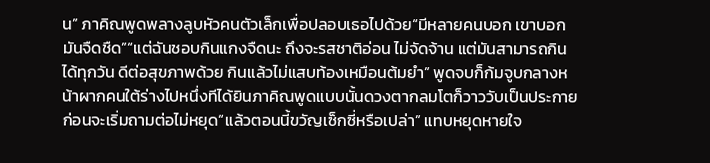น” ภาคิณพูดพลางลูบหัวคนตัวเล็กเพื่อปลอบเธอไปด้วย“มีหลายคนบอก เขาบอกมันจืดชืด”“แต่ฉันชอบกินแกงจืดนะ ถึงจะรสชาติอ่อน ไม่จัดจ้าน แต่มันสามารถกินได้ทุกวัน ดีต่อสุขภาพด้วย กินแล้วไม่แสบท้องเหมือนต้มยำ” พูดจบก็ก้มจูบกลางหน้าผากคนใต้ร่างไปหนึ่งทีได้ยินภาคิณพูดแบบนั้นดวงตากลมโตก็วาววับเป็นประกาย ก่อนจะเริ่มถามต่อไม่หยุด“แล้วตอนนี้ขวัญเซ็กซี่หรือเปล่า” แทบหยุดหายใจ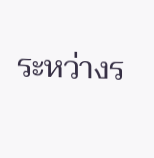ระหว่างร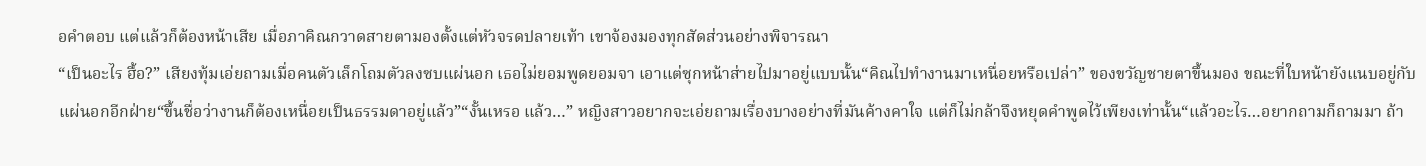อคำตอบ แต่แล้วก็ต้องหน้าเสีย เมื่อภาคิณกวาดสายตามองตั้งแต่หัวจรดปลายเท้า เขาจ้องมองทุกสัดส่วนอย่างพิจารณา
“เป็นอะไร ฮื้อ?” เสียงทุ้มเอ่ยถามเมื่อคนตัวเล็กโถมตัวลงซบแผ่นอก เธอไม่ยอมพูดยอมจา เอาแต่ซุกหน้าส่ายไปมาอยู่แบบนั้น“คิณไปทำงานมาเหนื่อยหรือเปล่า” ของขวัญชายตาขึ้นมอง ขณะที่ใบหน้ายังแนบอยู่กับแผ่นอกอีกฝ่าย“ขึ้นชื่อว่างานก็ต้องเหนื่อยเป็นธรรมดาอยู่แล้ว”“งั้นเหรอ แล้ว…” หญิงสาวอยากจะเอ่ยถามเรื่องบางอย่างที่มันค้างคาใจ แต่ก็ไม่กล้าจึงหยุดคำพูดไว้เพียงเท่านั้น“แล้วอะไร…อยากถามก็ถามมา ถ้า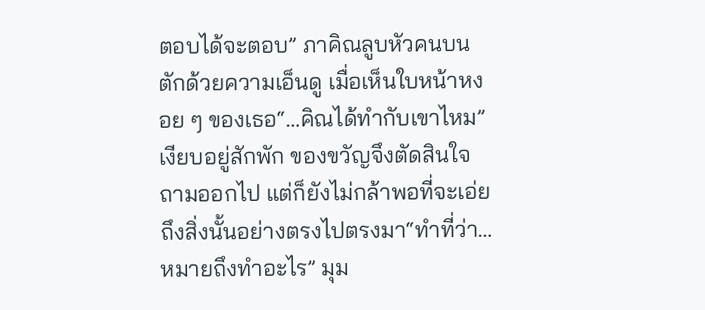ตอบได้จะตอบ” ภาคิณลูบหัวคนบนตักด้วยความเอ็นดู เมื่อเห็นใบหน้าหงอย ๆ ของเธอ“…คิณได้ทำกับเขาไหม” เงียบอยู่สักพัก ของขวัญจึงตัดสินใจถามออกไป แต่ก็ยังไม่กล้าพอที่จะเอ่ยถึงสิ่งนั้นอย่างตรงไปตรงมา“ทำที่ว่า…หมายถึงทำอะไร” มุม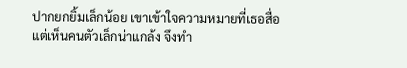ปากยกยิ้มเล็กน้อย เขาเข้าใจความหมายที่เธอสื่อ แต่เห็นคนตัวเล็กน่าแกล้ง จึงทำ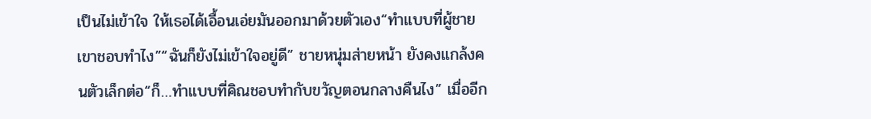เป็นไม่เข้าใจ ให้เธอได้เอื้อนเอ่ยมันออกมาด้วยตัวเอง“ทำแบบที่ผู้ชายเขาชอบทำไง”“ฉันก็ยังไม่เข้าใจอยู่ดี” ชายหนุ่มส่ายหน้า ยังคงแกล้งคนตัวเล็กต่อ“ก็…ทำแบบที่คิณชอบทำกับขวัญตอนกลางคืนไง” เมื่ออีก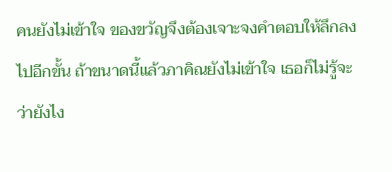คนยังไม่เข้าใจ ของขวัญจึงต้องเจาะจงคำตอบให้ลึกลงไปอีกขั้น ถ้าขนาดนี้แล้วภาคิณยังไม่เข้าใจ เธอก็ไม่รู้จะว่ายังไง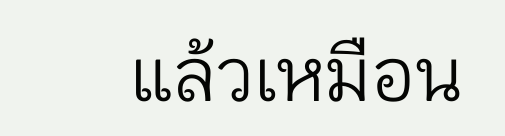แล้วเหมือน